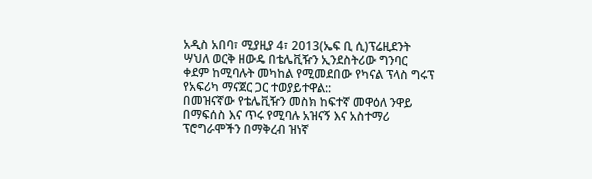አዲስ አበባ፣ ሚያዚያ 4፣ 2013(ኤፍ ቢ ሲ)ፕሬዚደንት ሣህለ ወርቅ ዘውዴ በቴሌቪዥን ኢንደስትሪው ግንባር ቀደም ከሚባሉት መካከል የሚመደበው የካናል ፕላስ ግሩፕ የአፍሪካ ማናጀር ጋር ተወያይተዋል::
በመዝናኛው የቴሌቪዥን መስክ ከፍተኛ መዋዕለ ንዋይ በማፍሰስ እና ጥሩ የሚባሉ አዝናኝ እና አስተማሪ ፕሮግራሞችን በማቅረብ ዝነኛ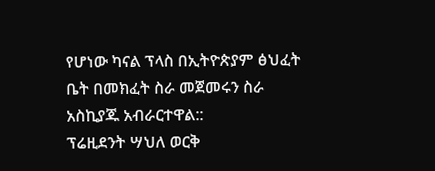የሆነው ካናል ፕላስ በኢትዮጵያም ፅህፈት ቤት በመክፈት ስራ መጀመሩን ስራ አስኪያጁ አብራርተዋል::
ፕሬዚደንት ሣህለ ወርቅ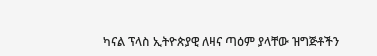ካናል ፕላስ ኢትዮጵያዊ ለዛና ጣዕም ያላቸው ዝግጅቶችን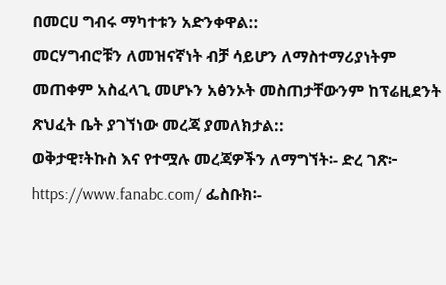በመርሀ ግብሩ ማካተቱን አድንቀዋል::
መርሃግብሮቹን ለመዝናኛነት ብቻ ሳይሆን ለማስተማሪያነትም መጠቀም አስፈላጊ መሆኑን አፅንኦት መስጠታቸውንም ከፕሬዚደንት ጽህፈት ቤት ያገኘነው መረጃ ያመለክታል::
ወቅታዊ፣ትኩስ እና የተሟሉ መረጃዎችን ለማግኘት፡- ድረ ገጽ፦ https://www.fanabc.com/ ፌስቡክ፡-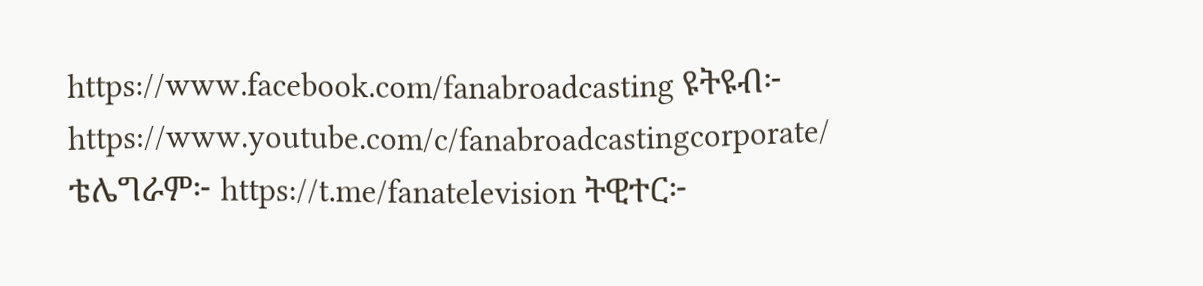https://www.facebook.com/fanabroadcasting ዩትዩብ፦ https://www.youtube.com/c/fanabroadcastingcorporate/ ቴሌግራም፦ https://t.me/fanatelevision ትዊተር፦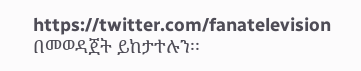https://twitter.com/fanatelevision በመወዳጀት ይከታተሉን፡፡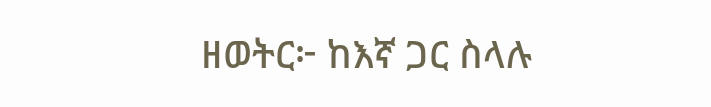ዘወትር፦ ከእኛ ጋር ስላሉ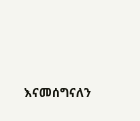እናመሰግናለን